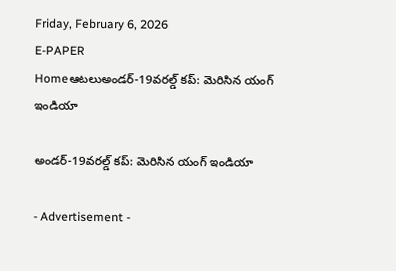Friday, February 6, 2026
E-PAPER
Homeఆటలుఅండ‌ర్-19వ‌ర‌ల్డ్ క‌ప్: మెరిసిన యంగ్ ఇండియా

అండ‌ర్-19వ‌ర‌ల్డ్ క‌ప్: మెరిసిన యంగ్ ఇండియా

- Advertisement -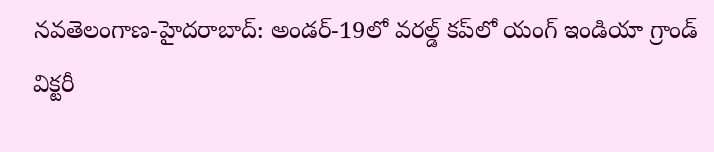న‌వ‌తెలంగాణ‌-హైద‌రాబాద్: అండ‌ర్-19లో వ‌ర‌ల్డ్ క‌ప్‌లో యంగ్ ఇండియా గ్రాండ్ విక్ట‌రీ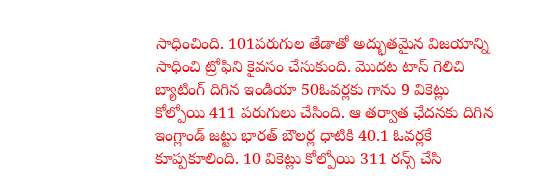సాధించింది. 101ప‌రుగుల తేడాతో అద్భుత‌మైన విజ‌యాన్ని సాధించి ట్రోఫిని కైవ‌సం చేసుకుంది. మొద‌ట టాస్ గెలిచి బ్యాటింగ్ దిగిన ఇండియా 50ఓవ‌ర్ల‌కు గాను 9 వికెట్లు కోల్పోయి 411 ప‌రుగులు చేసింది. ఆ త‌ర్వాత ఛేద‌న‌కు దిగిన ఇంగ్లాండ్ జ‌ట్టు భార‌త్ బౌల‌ర్ల ధాటికి 40.1 ఓవ‌ర్ల‌కే కూప్ప‌కూలింది. 10 వికెట్లు కోల్పోయి 311 ర‌న్స్ చేసి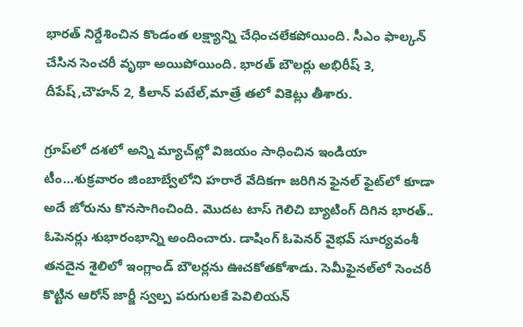భార‌త్ నిర్దేశించిన కొండంత ల‌క్ష్యాన్ని చేధించ‌లేక‌పోయింది. సీఎం ఫాల్క‌న్ చేసిన సెంచ‌రీ వృథా అయిపోయింది. భార‌త్ బౌల‌ర్లు అభిరీష్‌ 3, దీపేష్,చౌహ‌న్ 2, కిలాన్ ప‌టేల్,మాత్రే త‌లో వికెట్లు తీశారు.

గ్రూప్‌లో ద‌శ‌లో అన్ని మ్యాచ్‌ల్లో విజ‌యం సాధించిన ఇండియా టీం…శుక్ర‌వారం జింబాబ్వేలోని హరారే వేదిక‌గా జ‌రిగిన‌ ఫైన‌ల్ ఫైట్‌లో కూడా అదే జోరును కొన‌సాగించింది. మొద‌ట టాస్ గెలిచి బ్యాటింగ్ దిగిన భార‌త్.. ఓపెన‌ర్లు శుభారంభాన్ని అందించారు. డాషింగ్ ఓపెన‌ర్ వైభ‌వ్ సూర్య‌వంశీ త‌న‌దైన శైలిలో ఇంగ్లాండ్ బౌల‌ర్ల‌ను ఊచ‌కోత‌కోశాడు. సెమీఫైన‌ల్‌లో సెంచ‌రీ కొట్టిన ఆరోన్ జార్జీ స్వ‌ల్ప ప‌రుగుల‌కే పెవిలియ‌న్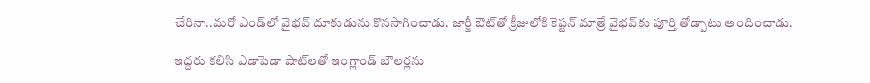చేరినా..మ‌రో ఎండ్‌లో వైభ‌వ్‌ దూకుడును కొన‌సాగించాడు. జార్జీ ఔట్‌తో క్రీజులోకి కెప్టన్ మాత్రే వైభ‌వ్‌కు పూర్తి తోడ్పాటు అందించాడు.

ఇద్ద‌రు క‌లిసి ఎడాపెడా షాట్‌ల‌తో ఇంగ్లాండ్ బౌల‌ర్ల‌ను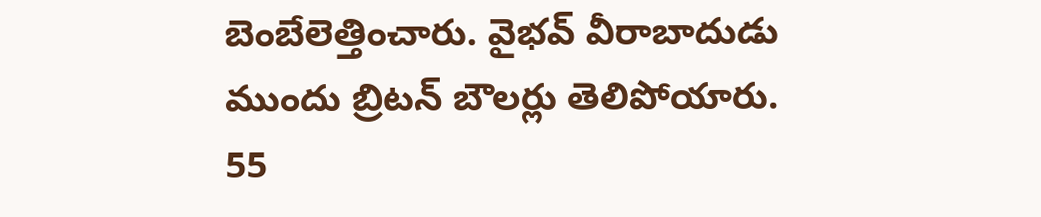బెంబేలెత్తించారు. వైభ‌వ్ వీరాబాదుడు ముందు బ్రిట‌న్ బౌల‌ర్లు తెలిపోయారు. 55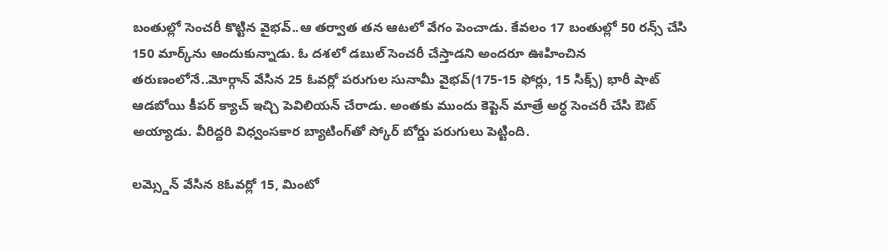బంతుల్లో సెంచ‌రీ కొట్టిన వైభ‌వ్‌..ఆ త‌ర్వాత త‌న ఆట‌లో వేగం పెంచాడు. కేవ‌లం 17 బంతుల్లో 50 ర‌న్స్ చేసి 150 మార్క్‌ను ఆందుకున్నాడు. ఓ ద‌శ‌లో డ‌బుల్ సెంచ‌రీ చేస్తాడ‌ని అంద‌రూ ఊహించిన త‌రుణంలోనే..మోర్గాన్ వేసిన 25 ఓవ‌ర్లో ప‌రుగుల‌ సునామీ వైభ‌వ్(175-15 ఫోర్లు, 15 సిక్స్) భారీ షాట్ ఆడ‌బోయి కీప‌ర్ క్యాచ్ ఇచ్చి పెవిలియ‌న్ చేరాడు. అంత‌కు ముందు కెప్టెన్ మాత్రే అర్ధ సెంచ‌రీ చేసి ఔట్ అయ్యాడు. వీరిద్ద‌రి విధ్వంస‌కార బ్యాటింగ్‌తో స్కోర్ బోర్డు ప‌రుగులు పెట్టింది.

లమ్స్డెన్ వేసిన 8ఓవ‌ర్లో 15, మింటో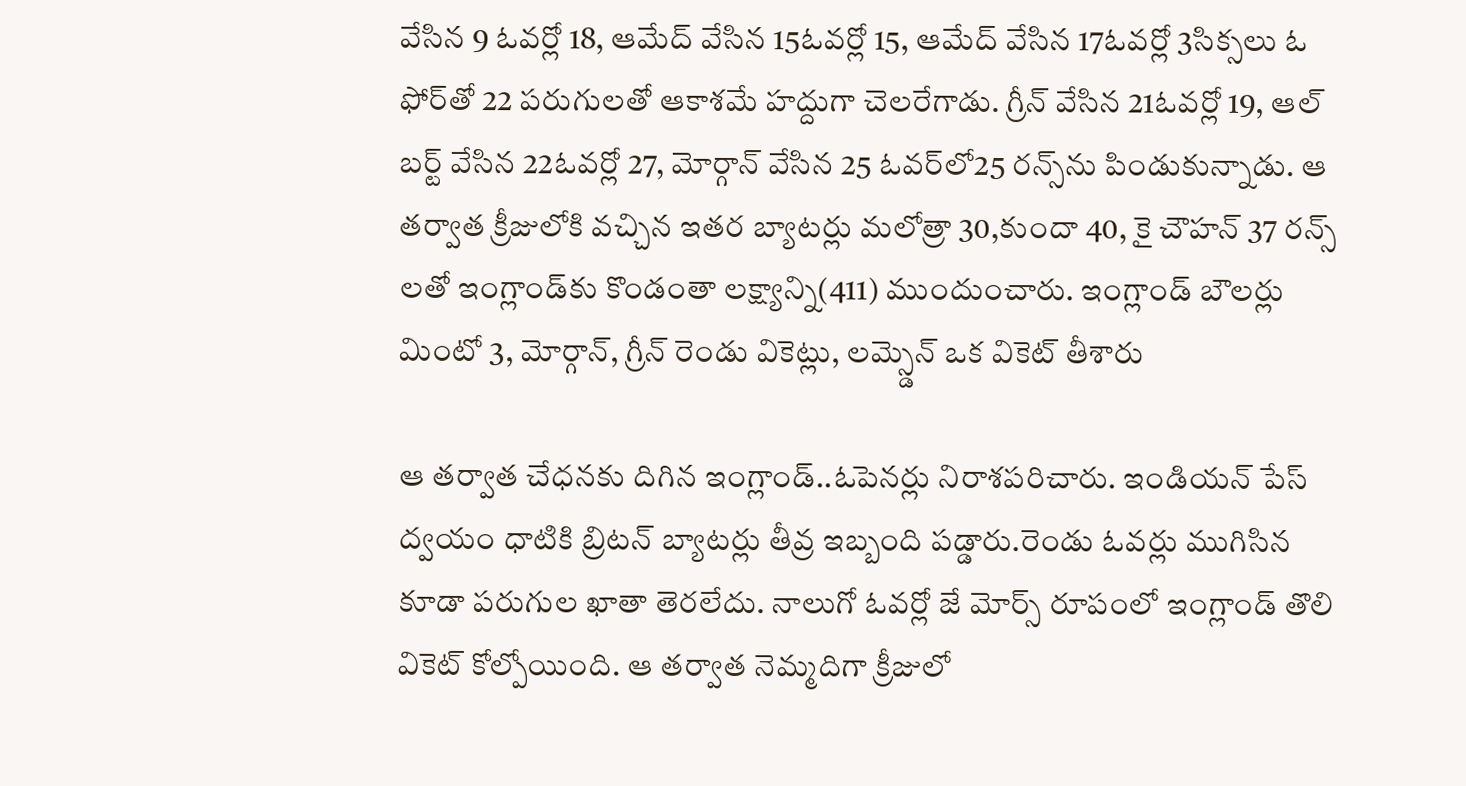వేసిన 9 ఓవ‌ర్లో 18, ఆమేద్ వేసిన 15ఓవ‌ర్లో 15, ఆమేద్ వేసిన 17ఓవ‌ర్లో 3సిక్స‌లు ఓ ఫోర్‌తో 22 ప‌రుగుల‌తో ఆకాశమే హ‌ద్దుగా చెల‌రేగాడు. గ్రీన్ వేసిన 21ఓవ‌ర్లో 19, ఆల్ బ‌ర్ట్ వేసిన 22ఓవ‌ర్లో 27, మోర్గాన్ వేసిన 25 ఓవ‌ర్‌లో25 ర‌న్స్‌ను పిండుకున్నాడు. ఆ త‌ర్వాత క్రీజులోకి వ‌చ్చిన ఇత‌ర బ్యాట‌ర్లు మ‌లోత్రా 30,కుందా 40, కై చౌహ‌న్ 37 ర‌న్స్ ల‌తో ఇంగ్లాండ్‌కు కొండంతా ల‌క్ష్యాన్ని(411) ముందుంచారు. ఇంగ్లాండ్ బౌల‌ర్లు మింటో 3, మోర్గాన్, గ్రీన్ రెండు వికెట్లు, లమ్స్డెన్ ఒక వికెట్ తీశారు

ఆ త‌ర్వాత చేధ‌న‌కు దిగిన ఇంగ్లాండ్..ఓపెన‌ర్లు నిరాశ‌ప‌రిచారు. ఇండియ‌న్ పేస్ ద్వ‌యం ధాటికి బ్రిట‌న్ బ్యాట‌ర్లు తీవ్ర ఇబ్బంది ప‌డ్డారు.రెండు ఓవ‌ర్లు ముగిసిన కూడా ప‌రుగుల ఖాతా తెర‌లేదు. నాలుగో ఓవ‌ర్లో జే మోర్స్ రూపంలో ఇంగ్లాండ్ తొలి వికెట్ కోల్పోయింది. ఆ త‌ర్వాత నెమ్మ‌దిగా క్రీజులో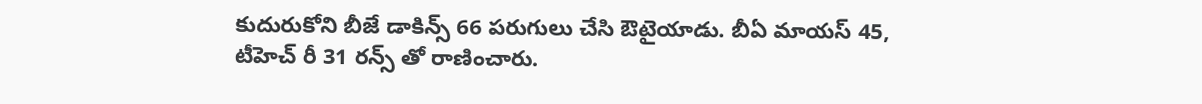కుదురుకోని బీజే డాకిన్స్ 66 ప‌రుగులు చేసి ఔటైయాడు. బీఏ మాయ‌స్ 45, టీహెచ్ రీ 31 ర‌న్స్ తో రాణించారు.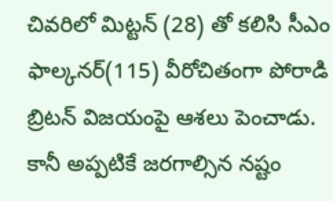చివ‌రిలో మిట్ట‌న్ (28) తో క‌లిసి సీఎం ఫాల్కనర్(115) వీరోచితంగా పోరాడి బ్రిట‌న్ విజయంపై ఆశ‌లు పెంచాడు. కానీ అప్ప‌టికే జ‌ర‌గాల్సిన న‌ష్టం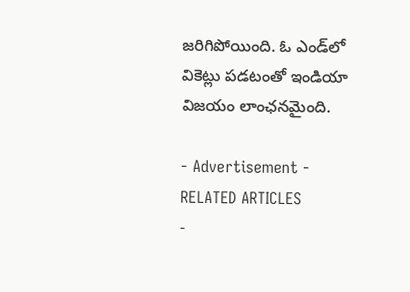జ‌రిగిపోయింది. ఓ ఎండ్‌లో వికెట్లు ప‌డ‌టంతో ఇండియా విజ‌యం లాంఛ‌న‌మైంది.

- Advertisement -
RELATED ARTICLES
-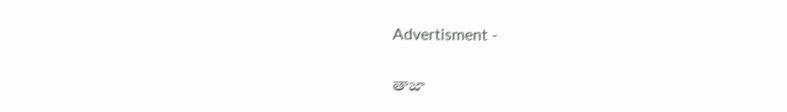Advertisment -

తాజా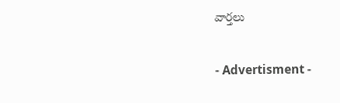వార్తలు

- Advertisment -